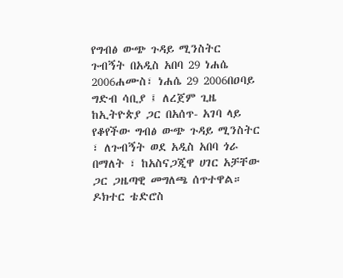የግብፅ ውጭ ጉዳይ ሚንስትር ጉብኝት በአዲስ አበባ 29 ነሐሴ 2006ሐሙስ፣ ነሐሴ 29 2006በዐባይ ግድብ ሳቢያ ፤ ለረጀም ጊዜ ከኢትዮጵያ ጋር በአሰጥ- አገባ ላይ የቆየችው ግብፅ ውጭ ጉዳይ ሚንስትር ፣ ለጉብኝት ወደ አዲስ አበባ ጎራ በማለት ፣ ከአስናጋጂዋ ሀገር አቻቸው ጋር ጋዜጣዊ መግለጫ ሰጥተዋል። ዶክተር ቴድሮስ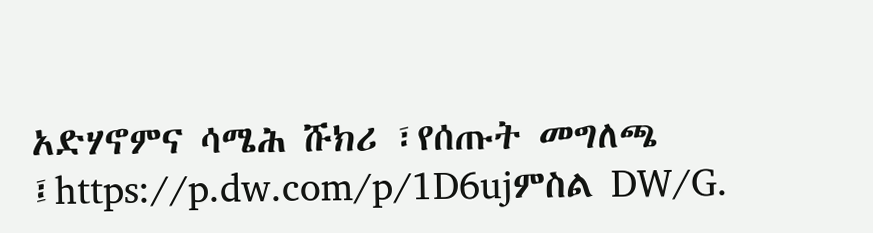አድሃኖምና ሳሜሕ ሹክሪ ፣የሰጡት መግለጫ ፤https://p.dw.com/p/1D6ujምስል DW/G.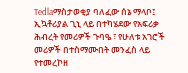Tedlaማስታወቂያ ባለፈው ሰኔ ማላቦ፤ ኢኳቶሪያል ጊኒ ላይ በተካሄደው የአፍሪቃ ሕብረት የመሪዎች ጉባዔ ፣ የሁለቱ አገሮች መሪዎች በተስማሙበት መንፈስ ላይ የተመረኮዘ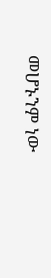መሆኑንም ነው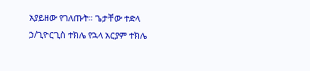አያይዘው የገለጡት። ጌታቸው ተድላ ኃ/ጊዮርጊስ ተክሌ የኋላ አርያም ተክሌ